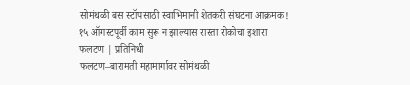सोमंथळी बस स्टॉपसाठी स्वाभिमानी शेतकरी संघटना आक्रमक!
१५ ऑगस्टपूर्वी काम सुरू न झाल्यास रास्ता रोकोचा इशारा
फलटण | प्रतिनिधी
फलटण–बारामती महामार्गावर सोमंथळी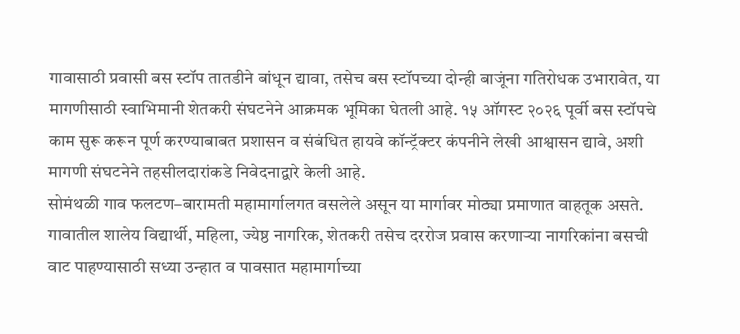गावासाठी प्रवासी बस स्टॉप तातडीने बांधून द्यावा, तसेच बस स्टॉपच्या दोन्ही बाजूंना गतिरोधक उभारावेत, या मागणीसाठी स्वाभिमानी शेतकरी संघटनेने आक्रमक भूमिका घेतली आहे. १५ ऑगस्ट २०२६ पूर्वी बस स्टॉपचे काम सुरू करून पूर्ण करण्याबाबत प्रशासन व संबंधित हायवे कॉन्ट्रॅक्टर कंपनीने लेखी आश्वासन द्यावे, अशी मागणी संघटनेने तहसीलदारांकडे निवेदनाद्वारे केली आहे.
सोमंथळी गाव फलटण–बारामती महामार्गालगत वसलेले असून या मार्गावर मोठ्या प्रमाणात वाहतूक असते. गावातील शालेय विद्यार्थी, महिला, ज्येष्ठ नागरिक, शेतकरी तसेच दररोज प्रवास करणाऱ्या नागरिकांना बसची वाट पाहण्यासाठी सध्या उन्हात व पावसात महामार्गाच्या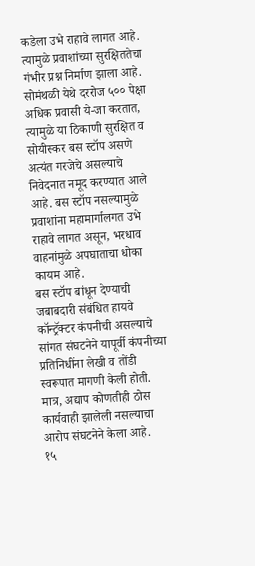कडेला उभे राहावे लागत आहे. त्यामुळे प्रवाशांच्या सुरक्षिततेचा गंभीर प्रश्न निर्माण झाला आहे.
सोमंथळी येथे दररोज ५०० पेक्षा अधिक प्रवासी ये-जा करतात, त्यामुळे या ठिकाणी सुरक्षित व सोयीस्कर बस स्टॉप असणे अत्यंत गरजेचे असल्याचे निवेदनात नमूद करण्यात आले आहे. बस स्टॉप नसल्यामुळे प्रवाशांना महामार्गालगत उभे राहावे लागत असून, भरधाव वाहनांमुळे अपघाताचा धोका कायम आहे.
बस स्टॉप बांधून देण्याची जबाबदारी संबंधित हायवे कॉन्ट्रॅक्टर कंपनीची असल्याचे सांगत संघटनेने यापूर्वी कंपनीच्या प्रतिनिधींना लेखी व तोंडी स्वरूपात मागणी केली होती. मात्र, अद्याप कोणतीही ठोस कार्यवाही झालेली नसल्याचा आरोप संघटनेने केला आहे.
१५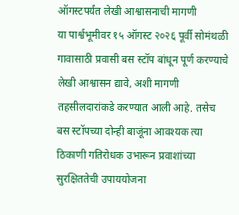ऑगस्टपर्यंत लेखी आश्वासनाची मागणी
या पार्श्वभूमीवर १५ ऑगस्ट २०२६ पूर्वी सोमंथळी गावासाठी प्रवासी बस स्टॉप बांधून पूर्ण करण्याचे लेखी आश्वासन द्यावे, अशी मागणी तहसीलदारांकडे करण्यात आली आहे. तसेच बस स्टॉपच्या दोन्ही बाजूंना आवश्यक त्या ठिकाणी गतिरोधक उभारून प्रवाशांच्या सुरक्षिततेची उपाययोजना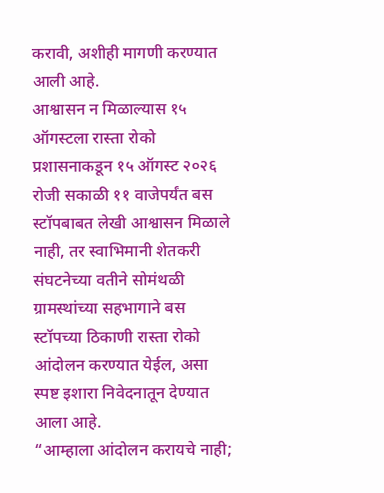करावी, अशीही मागणी करण्यात आली आहे.
आश्वासन न मिळाल्यास १५ ऑगस्टला रास्ता रोको
प्रशासनाकडून १५ ऑगस्ट २०२६ रोजी सकाळी ११ वाजेपर्यंत बस स्टॉपबाबत लेखी आश्वासन मिळाले नाही, तर स्वाभिमानी शेतकरी संघटनेच्या वतीने सोमंथळी ग्रामस्थांच्या सहभागाने बस स्टॉपच्या ठिकाणी रास्ता रोको आंदोलन करण्यात येईल, असा स्पष्ट इशारा निवेदनातून देण्यात आला आहे.
“आम्हाला आंदोलन करायचे नाही;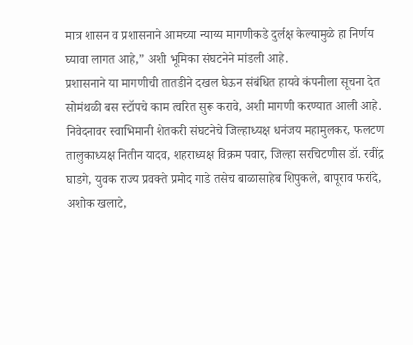मात्र शासन व प्रशासनाने आमच्या न्याय्य मागणीकडे दुर्लक्ष केल्यामुळे हा निर्णय घ्यावा लागत आहे,” अशी भूमिका संघटनेने मांडली आहे.
प्रशासनाने या मागणीची तातडीने दखल घेऊन संबंधित हायवे कंपनीला सूचना देत सोमंथळी बस स्टॉपचे काम त्वरित सुरू करावे, अशी मागणी करण्यात आली आहे.
निवेदनावर स्वाभिमानी शेतकरी संघटनेचे जिल्हाध्यक्ष धनंजय महामुलकर, फलटण तालुकाध्यक्ष नितीन यादव, शहराध्यक्ष विक्रम पवार, जिल्हा सरचिटणीस डॉ. रवींद्र घाडगे, युवक राज्य प्रवक्ते प्रमोद गाडे तसेच बाळासाहेब शिपुकले, बापूराव फरांदे, अशोक खलाटे,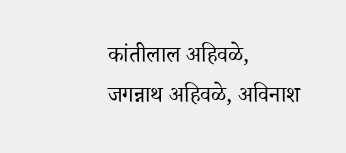कांतीलाल अहिवळे, जगन्नाथ अहिवळे, अविनाश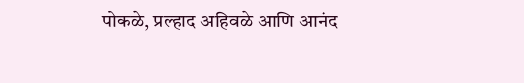पोकळे, प्रल्हाद अहिवळे आणि आनंद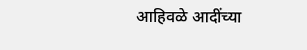आहिवळे आदींच्या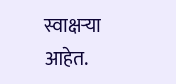स्वाक्षऱ्या आहेत.